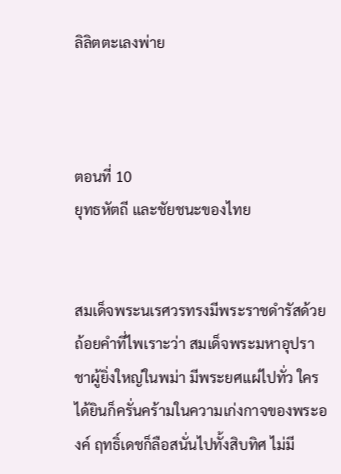ลิลิตตะเลงพ่าย



ตอนที่ 10
ยุทธหัตถี และชัยชนะของไทย


สมเด็จพระนเรศวรทรงมีพระราชดำรัสด้วยถ้อยคำที่ไพเราะว่า สมเด็จพระมหาอุปราชาผู้ยิ่งใหญ่ในพม่า มีพระยศแผ่ไปทั่ว ใครได้ยินก็ครั่นคร้ามในความเก่งกาจของพระองค์ ฤทธิ์เดชก็ลือสนั่นไปทั้งสิบทิศ ไม่มี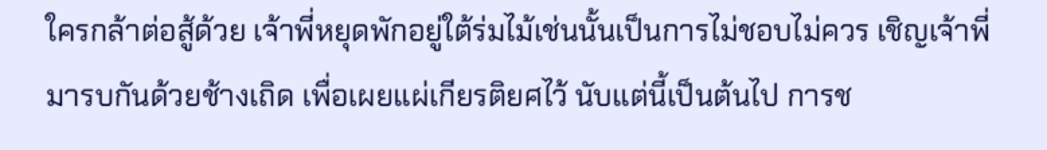ใครกล้าต่อสู้ด้วย เจ้าพี่หยุดพักอยู่ใต้ร่มไม้เช่นนั้นเป็นการไม่ชอบไม่ควร เชิญเจ้าพี่มารบกันด้วยช้างเถิด เพื่อเผยแผ่เกียรติยศไว้ นับแต่นี้เป็นต้นไป การช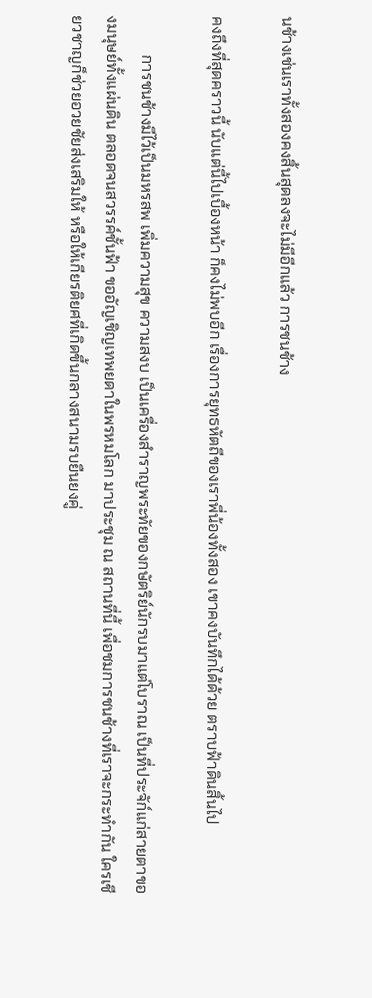นช้างเช่นเราทั้งสองคงสิ้นสุดลงจะไม่มีอีกแล้ว การชนช้าง

คงถึงที่สุดคราวนี้ นับแต่นี้ไปเบื้องหน้า ก็คงไม่พบอีก เรื่องการยุทธหัตถีของเราพี่น้องทั้งสอง เขาคงบันทึกได้ด้วย ตราบฟ้าดินสิ้นไป

          การชนช้างมีไว้เป็นมหรสพ เพิ่มความสุข ความสงบ เป็นเครื่องสำราญพระทัยของกษัตริย์นักรบมาแต่โบราณ เป็นที่ประจัก์แก่สายตาของมนุษย์ทั้งแผ่นดิน ตลอดจนสวรรค์ชั้นฟ้า ขออัญเชิญเทพยดาในพรหมโลก มาประชุม ณ สถานที่นี้ เพื่อชมการชนช้างที่เราจะกระทำกัน ใครเชียวชาญก็ช่วยอวยชัยส่งเสริมให้ หรือให้เกียรติยศที่เกิดขึ้นกลางสนามรบยืนยงคู่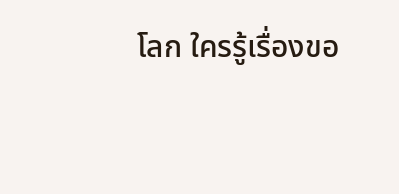โลก ใครรู้เรื่องขอ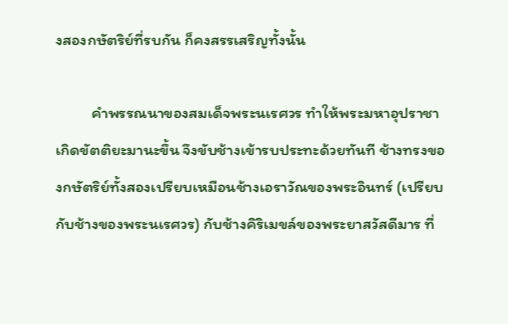งสองกษัตริย์ที่รบกัน ก็คงสรรเสริญทั้งนั้น

          คำพรรณนาของสมเด็จพระนเรศวร ทำให้พระมหาอุปราชาเกิดขัตติยะมานะขึ้น จึงขับช้างเข้ารบประทะด้วยทันที ช้างทรงของกษัตริย์ทั้งสองเปรียบเหมือนช้างเอราวัณของพระอินทร์ (เปรียบกับช้างของพระนเรศวร) กับช้างคิริเมขล์ของพระยาสวัสดีมาร ที่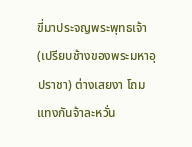ขี่มาประจญพระพุทธเจ้า (เปรียบช้างของพระมหาอุปราชา) ต่างเสยงา โถมแทงกันจ้าละหวั่น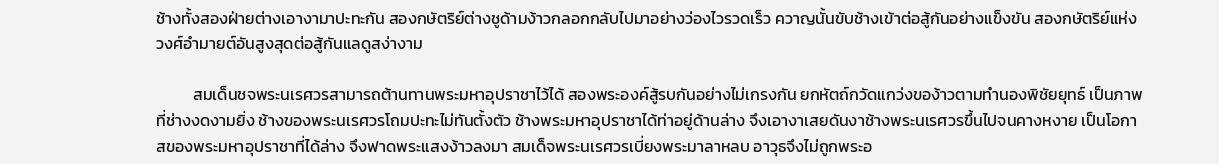ช้างทั้งสองฝ่ายต่างเอางามาปะทะกัน สองกษัตริย์ต่างชูด้ามง้าวกลอกกลับไปมาอย่างว่องไวรวดเร็ว ควาญนั้นขับช้างเข้าต่อสู้กันอย่างแข็งขัน สองกษัตริย์แห่งวงศ์อำมายต์อันสูงสุดต่อสู้กันแลดูสง่างาม

          สมเด็นชจพระนเรศวรสามารถต้านทานพระมหาอุปราชาไว้ได้ สองพระองค์สู้รบกันอย่างไม่เกรงกัน ยกหัตถ์กวัดแกว่งของ้าวตามทำนองพิชัยยุทธ์ เป็นภาพที่ช่างงดงามยิ่ง ช้างของพระนเรศวรโถมปะทะไม่ทันตั้งตัว ช้างพระมหาอุปราชาได้ท่าอยู่ด้านล่าง จึงเอางาเสยดันงาช้างพระนเรศวรขึ้นไปจนคางหงาย เป็นโอกาสของพระมหาอุปราชาที่ได้ล่าง จึงฟาดพระแสงง้าวลงมา สมเด็จพระนเรศวรเบี่ยงพระมาลาหลบ อาวุธจึงไม่ถูกพระอ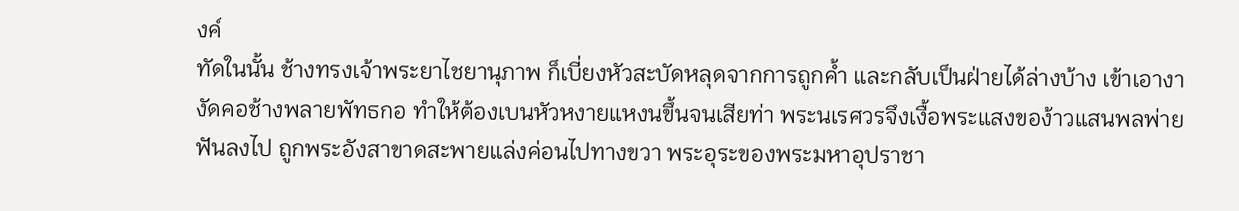งค์
ทัดในนั้น ช้างทรงเจ้าพระยาไชยานุภาพ ก็เบี่ยงหัวสะบัดหลุดจากการถูกค้ำ และกลับเป็นฝ่ายได้ล่างบ้าง เข้าเอางางัดคอช้างพลายพัทธกอ ทำให้ต้องเบนหัวหงายแหงนขึ้นจนเสียท่า พระนเรศวรจึงเงื้อพระแสงของ้าวแสนพลพ่ายฟันลงไป ถูกพระอังสาขาดสะพายแล่งค่อนไปทางขวา พระอุระของพระมหาอุปราชา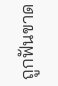ถูกฟันขาด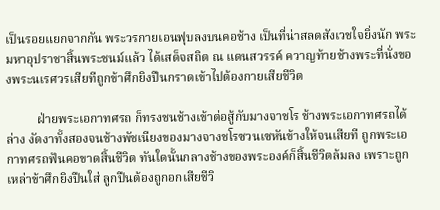เป็นรอยแยกจากกัน พระวรกายเอนฟุบลงบนคอช้าง เป็นที่น่าสลดสังเวชใจยิ่งนัก พระมหาอุปราชาสิ้นพระชนม์แล้ว ได้เสด็จสถิต ณ แดนสวรรค์ ควาญท้ายช้างพระที่นั่งของพระนเรศวรเสียทีถูกข้าศึกยิงปืนกราดเข้าไปต้องกายเสียชีวิต

          ฝ่ายพระเอกาทศรถ ก็ทรงชนช้างเข้าต่อสู้กับมางจาชโร ช้างพระเอกาทศรถได้ล่าง งัดงาทั้งสองจนช้างพัชเนียงของมางจางชโรซวนเซหันข้างให้จนเสียที ถูกพระเอกาทศรถฟันคอขาดสิ้นชีวิต ทันใดนั้นกลางช้างของพระองค์ก็สิ้นชีวิตล้มลง เพราะถูกเหล่าข้าศึกยิงปืนใส่ ลูกปืนต้องถูกอกเสียชีวิ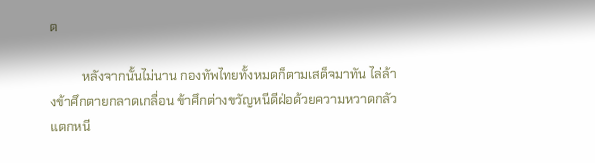ต

          หลังจากนั้นไม่นาน กองทัพไทยทั้งหมดก็ตามเสด็จมาทัน ไล่ล้างข้าศึกตายกลาดเกลื่อน ข้าศึกต่างขวัญหนีดีฝ่อด้วยความหวาดกลัวแตกหนี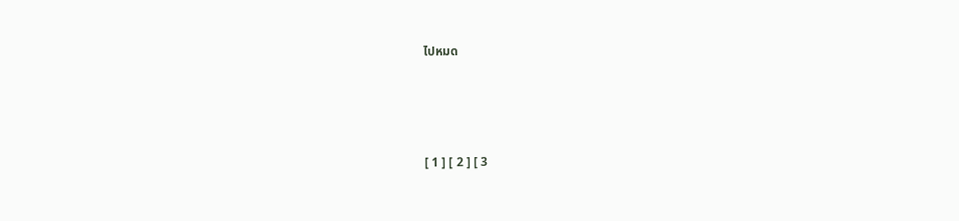ไปหมด





[ 1 ] [ 2 ] [ 3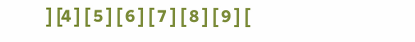] [4 ] [ 5 ] [ 6 ] [ 7 ] [ 8 ] [ 9 ] [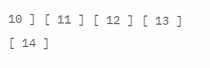10 ] [ 11 ] [ 12 ] [ 13 ] [ 14 ]